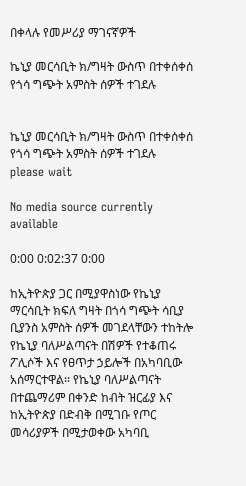በቀላሉ የመሥሪያ ማገናኛዎች

ኬኒያ መርሳቢት ክ/ግዛት ውስጥ በተቀሰቀሰ የጎሳ ግጭት አምስት ሰዎች ተገደሉ


ኬኒያ መርሳቢት ክ/ግዛት ውስጥ በተቀሰቀሰ የጎሳ ግጭት አምስት ሰዎች ተገደሉ
please wait

No media source currently available

0:00 0:02:37 0:00

ከኢትዮጵያ ጋር በሚያዋስነው የኬኒያ ማርሳቢት ክፍለ ግዛት በጎሳ ግጭት ሳቢያ ቢያንስ አምስት ሰዎች መገደላቸውን ተከትሎ የኬኒያ ባለሥልጣናት በሽዎች የተቆጠሩ ፖሊሶች እና የፀጥታ ኃይሎች በአካባቢው አሰማርተዋል፡፡ የኬኒያ ባለሥልጣናት በተጨማሪም በቀንድ ከብት ዝርፊያ እና ከኢትዮጵያ በድብቅ በሚገቡ የጦር መሳሪያዎች በሚታወቀው አካባቢ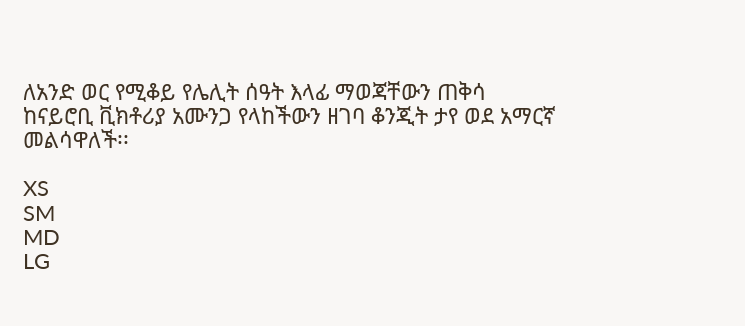ለአንድ ወር የሚቆይ የሌሊት ሰዓት እላፊ ማወጃቸውን ጠቅሳ ከናይሮቢ ቪክቶሪያ አሙንጋ የላከችውን ዘገባ ቆንጂት ታየ ወደ አማርኛ መልሳዋለች፡፡

XS
SM
MD
LG